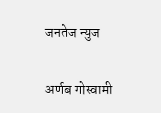जनतेज न्युज

अर्णब गोस्वामी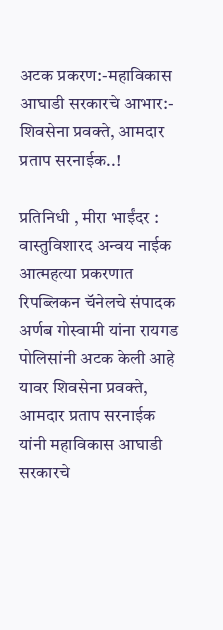अटक प्रकरण:-महाविकास आघाडी सरकारचे आभार:- शिवसेना प्रवक्ते, आमदार प्रताप सरनाईक..!

प्रतिनिधी , मीरा भाईंदर : वास्तुविशारद अन्वय नाईक आत्महत्या प्रकरणात रिपब्लिकन चॅनेलचे संपादक अर्णब गोस्वामी यांना रायगड पोलिसांनी अटक केली आहे यावर शिवसेना प्रवक्ते, आमदार प्रताप सरनाईक यांनी महाविकास आघाडी सरकारचे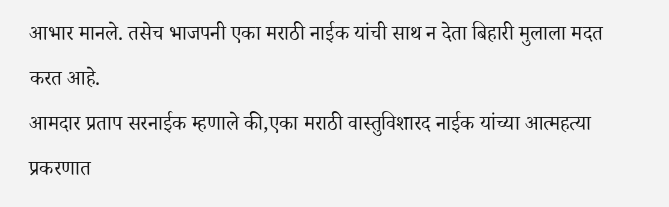आभार मानले. तसेच भाजपनी एका मराठी नाईक यांची साथ न देता बिहारी मुलाला मदत करत आहे.
आमदार प्रताप सरनाईक म्हणाले की,एका मराठी वास्तुविशारद नाईक यांच्या आत्महत्या प्रकरणात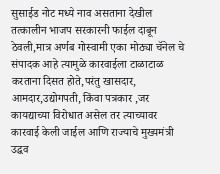सुसाईड नोट मध्ये नाव असताना देखील तत्कालीन भाजप सरकारनी फाईल दाबून ठेवली,मात्र अर्णब गोस्वामी एका मोठ्या चॅनेल चे संपादक आहे त्यामुळे कारवाईला टाळाटाळ करताना दिसत होते,परंतु खासदार, आमदार,उद्योगपती, किंवा पत्रकार ,जर कायद्याच्या विरोधात असेल तर त्याच्यावर कारवाई केली जाईल आणि राज्याचे मुख्यमंत्री उद्धव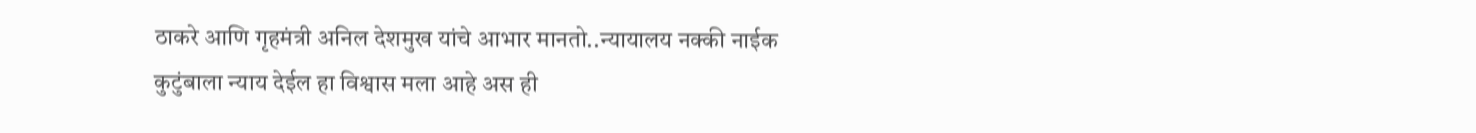ठाकरे आणि गृहमंत्री अनिल देशमुख यांचे आभार मानतो..न्यायालय नक्की नाईक कुटुंबाला न्याय देईल हा विश्वास मला आहे अस ही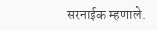सरनाईक म्हणाले.